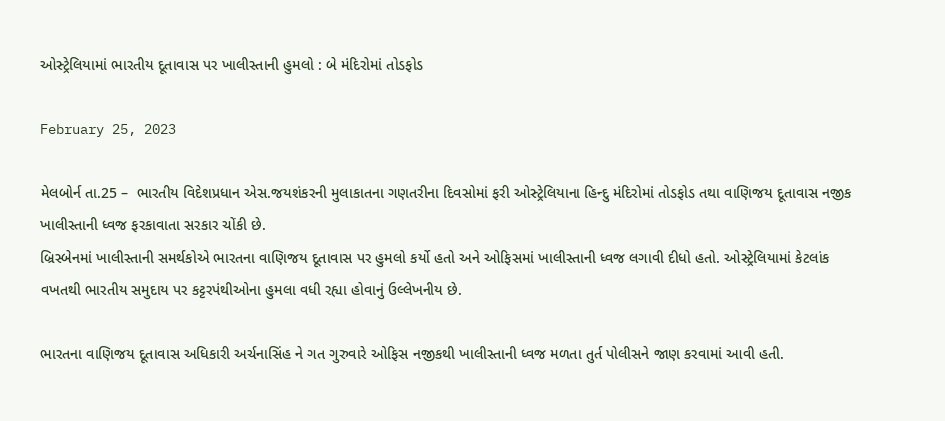ઓસ્ટ્રેલિયામાં ભારતીય દૂતાવાસ પર ખાલીસ્તાની હુમલો : બે મંદિરોમાં તોડફોડ

February 25, 2023

મેલબોર્ન તા.25 –  ભારતીય વિદેશપ્રધાન એસ.જયશંકરની મુલાકાતના ગણતરીના દિવસોમાં ફરી ઓસ્ટ્રેલિયાના હિન્દુ મંદિરોમાં તોડફોડ તથા વાણિજય દૂતાવાસ નજીક ખાલીસ્તાની ધ્વજ ફરકાવાતા સરકાર ચોંકી છે.
બ્રિસ્બેનમાં ખાલીસ્તાની સમર્થકોએ ભારતના વાણિજય દૂતાવાસ પર હુમલો કર્યો હતો અને ઓફિસમાં ખાલીસ્તાની ધ્વજ લગાવી દીધો હતો. ઓસ્ટ્રેલિયામાં કેટલાંક વખતથી ભારતીય સમુદાય પર કટ્ટરપંથીઓના હુમલા વધી રહ્યા હોવાનું ઉલ્લેખનીય છે.

ભારતના વાણિજય દૂતાવાસ અધિકારી અર્ચનાસિંહ ને ગત ગુરુવારે ઓફિસ નજીકથી ખાલીસ્તાની ધ્વજ મળતા તુર્ત પોલીસને જાણ કરવામાં આવી હતી.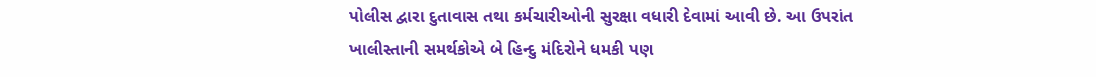પોલીસ દ્વારા દુતાવાસ તથા કર્મચારીઓની સુરક્ષા વધારી દેવામાં આવી છે. આ ઉપરાંત ખાલીસ્તાની સમર્થકોએ બે હિન્દુ મંદિરોને ધમકી પણ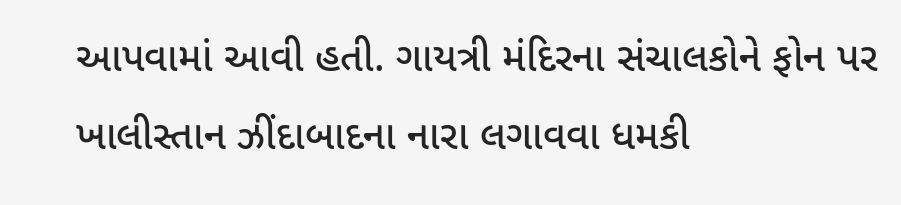આપવામાં આવી હતી. ગાયત્રી મંદિરના સંચાલકોને ફોન પર ખાલીસ્તાન ઝીંદાબાદના નારા લગાવવા ધમકી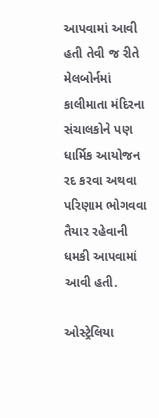આપવામાં આવી હતી તેવી જ રીતે મેલબોર્નમાં કાલીમાતા મંદિરના સંચાલકોને પણ ધાર્મિક આયોજન રદ કરવા અથવા પરિણામ ભોગવવા તૈયાર રહેવાની ધમકી આપવામાં આવી હતી.

ઓસ્ટ્રેલિયા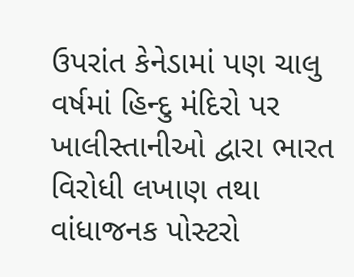ઉપરાંત કેનેડામાં પણ ચાલુ વર્ષમાં હિન્દુ મંદિરો પર ખાલીસ્તાનીઓ દ્વારા ભારત વિરોધી લખાણ તથા વાંધાજનક પોસ્ટરો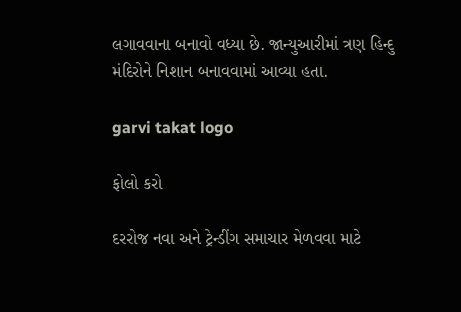લગાવવાના બનાવો વધ્યા છે. જાન્યુઆરીમાં ત્રણ હિન્દુ મંદિરોને નિશાન બનાવવામાં આવ્યા હતા.

garvi takat logo

ફોલો કરો

દરરોજ નવા અને ટ્રેન્ડીંગ સમાચાર મેળવવા માટે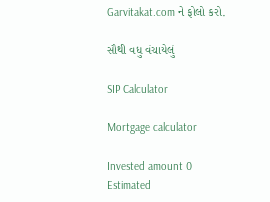Garvitakat.com ને ફોલો કરો.

સૌથી વધુ વંચાયેલું

SIP Calculator

Mortgage calculator

Invested amount 0
Estimated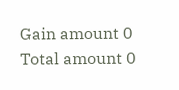Gain amount 0
Total amount 0